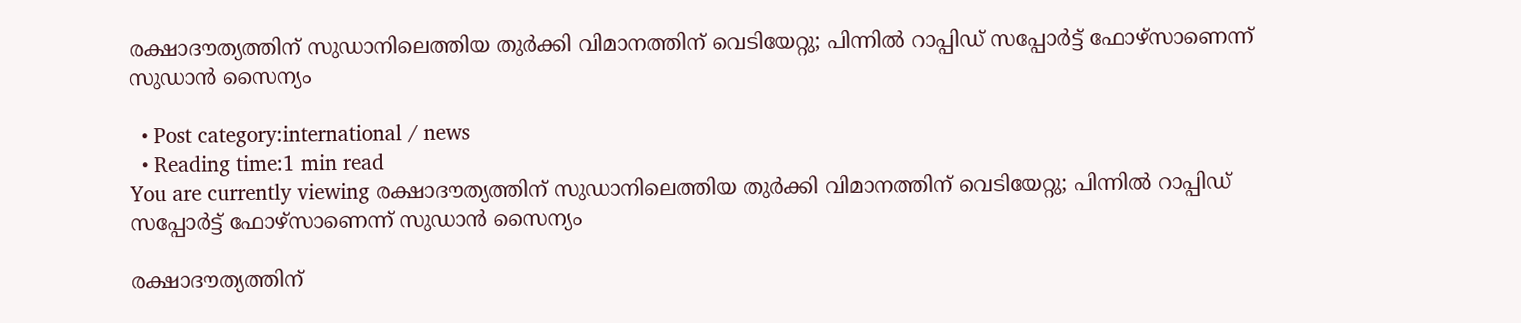രക്ഷാദൗത്യത്തിന് സുഡാനിലെത്തിയ തുർക്കി വിമാനത്തിന് വെടിയേറ്റു; പിന്നിൽ റാപ്പിഡ് സപ്പോർട്ട് ഫോഴ്‌സാണെന്ന് സുഡാൻ സൈന്യം

  • Post category:international / news
  • Reading time:1 min read
You are currently viewing രക്ഷാദൗത്യത്തിന് സുഡാനിലെത്തിയ തുർക്കി വിമാനത്തിന് വെടിയേറ്റു; പിന്നിൽ റാപ്പിഡ് സപ്പോർട്ട് ഫോഴ്‌സാണെന്ന് സുഡാൻ സൈന്യം

രക്ഷാദൗത്യത്തിന്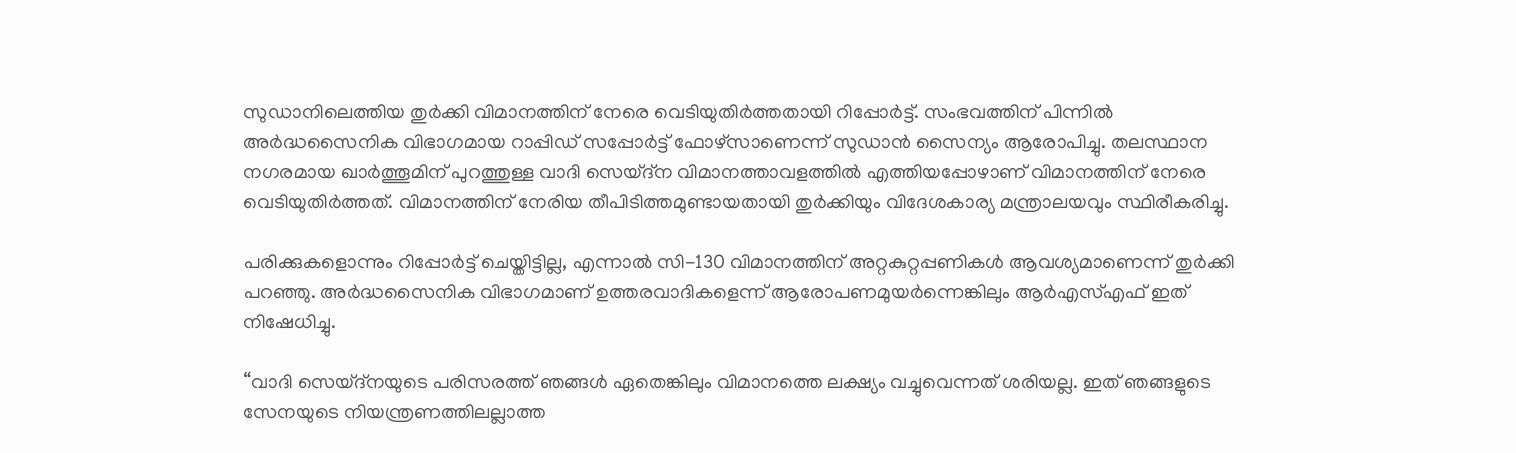സുഡാനിലെത്തിയ തുർക്കി വിമാനത്തിന് നേരെ വെടിയുതിർത്തതായി റിപ്പോർട്ട്. സംഭവത്തിന് പിന്നിൽ അർദ്ധസൈനിക വിഭാഗമായ റാപ്പിഡ് സപ്പോർട്ട് ഫോഴ്‌സാണെന്ന് സുഡാൻ സൈന്യം ആരോപിച്ചു. തലസ്ഥാന നഗരമായ ഖാർത്തൂമിന് പുറത്തുള്ള വാദി സെയ്ദ്‌ന വിമാനത്താവളത്തിൽ എത്തിയപ്പോഴാണ് വിമാനത്തിന് നേരെ വെടിയുതിർത്തത്. വിമാനത്തിന് നേരിയ തീപിടിത്തമുണ്ടായതായി തുർക്കിയും വിദേശകാര്യ മന്ത്രാലയവും സ്ഥിരീകരിച്ചു.

പരിക്കുകളൊന്നും റിപ്പോർട്ട് ചെയ്തിട്ടില്ല, എന്നാൽ സി-130 വിമാനത്തിന് അറ്റകുറ്റപ്പണികൾ ആവശ്യമാണെന്ന് തുർക്കി പറഞ്ഞു. അർദ്ധസൈനിക വിഭാഗമാണ് ഉത്തരവാദികളെന്ന് ആരോപണമുയർന്നെങ്കിലും ആർഎസ്എഫ് ഇത് നിഷേധിച്ചു.

“വാദി സെയ്ദ്‌നയുടെ പരിസരത്ത് ഞങ്ങൾ ഏതെങ്കിലും വിമാനത്തെ ലക്ഷ്യം വച്ചുവെന്നത് ശരിയല്ല. ഇത് ഞങ്ങളുടെ സേനയുടെ നിയന്ത്രണത്തിലല്ലാത്ത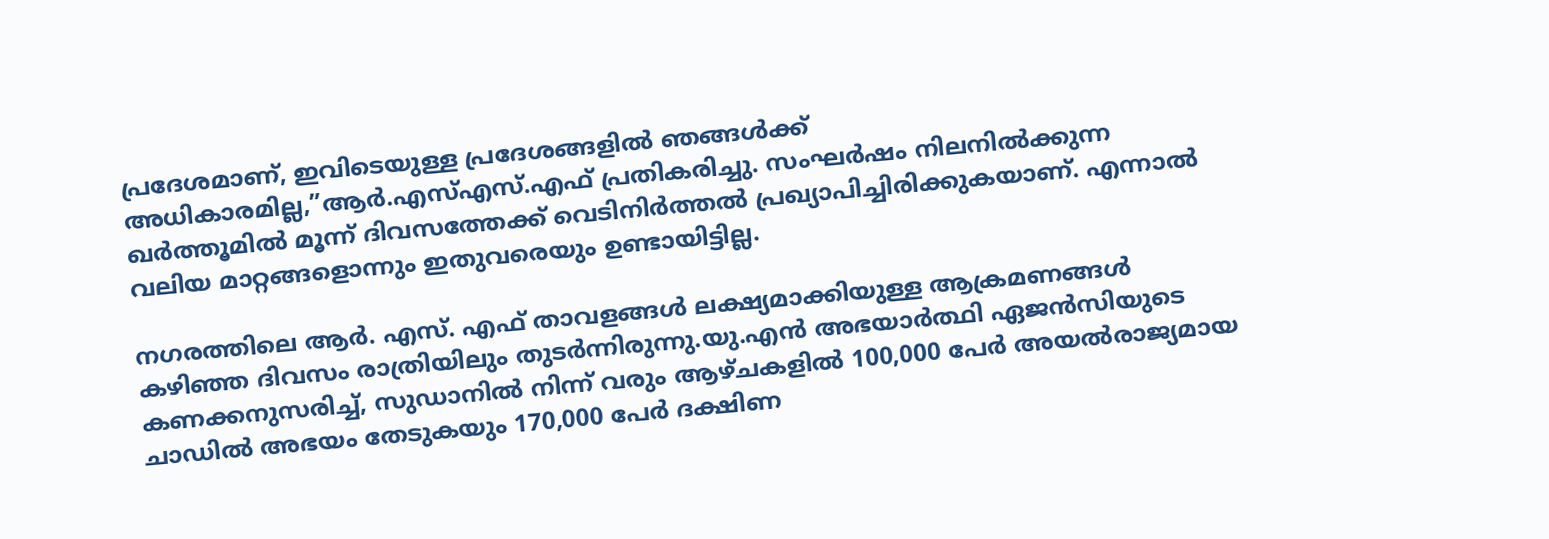പ്രദേശമാണ്, ഇവിടെയുള്ള പ്രദേശങ്ങളിൽ ഞങ്ങൾക്ക് അധികാരമില്ല,”ആർ.എസ്എസ്.എഫ് പ്രതികരിച്ചു. സംഘർഷം നിലനിൽക്കുന്ന ഖർത്തൂമിൽ മൂന്ന് ദിവസത്തേക്ക് വെടിനിർത്തൽ പ്രഖ്യാപിച്ചിരിക്കുകയാണ്. എന്നാൽ വലിയ മാറ്റങ്ങളൊന്നും ഇതുവരെയും ഉണ്ടായിട്ടില്ല.

നഗരത്തിലെ ആർ. എസ്. എഫ് താവളങ്ങൾ ലക്ഷ്യമാക്കിയുള്ള ആക്രമണങ്ങൾ കഴിഞ്ഞ ദിവസം രാത്രിയിലും തുടർന്നിരുന്നു.യു.എൻ അഭയാർത്ഥി ഏജൻസിയുടെ കണക്കനുസരിച്ച്, സുഡാനിൽ നിന്ന് വരും ആഴ്ചകളിൽ 100,000 പേർ അയൽരാജ്യമായ ചാഡിൽ അഭയം തേടുകയും 170,000 പേർ ദക്ഷിണ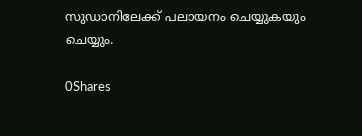സുഡാനിലേക്ക് പലായനം ചെയ്യുകയും ചെയ്യും.

0Shares